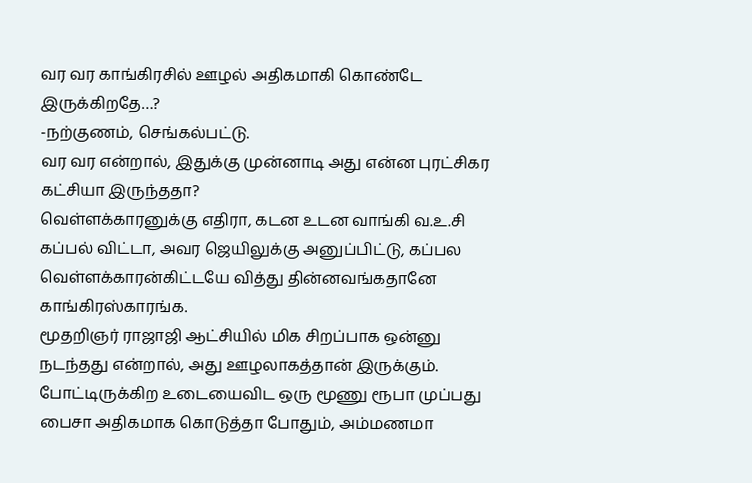வர வர காங்கிரசில் ஊழல் அதிகமாகி கொண்டே இருக்கிறதே…?
-நற்குணம், செங்கல்பட்டு.
வர வர என்றால், இதுக்கு முன்னாடி அது என்ன புரட்சிகர கட்சியா இருந்ததா?
வெள்ளக்காரனுக்கு எதிரா, கடன உடன வாங்கி வ.உ.சி கப்பல் விட்டா, அவர ஜெயிலுக்கு அனுப்பிட்டு, கப்பல வெள்ளக்காரன்கிட்டயே வித்து தின்னவங்கதானே காங்கிரஸ்காரங்க.
மூதறிஞர் ராஜாஜி ஆட்சியில் மிக சிறப்பாக ஒன்னு நடந்தது என்றால், அது ஊழலாகத்தான் இருக்கும்.
போட்டிருக்கிற உடையைவிட ஒரு மூணு ரூபா முப்பது பைசா அதிகமாக கொடுத்தா போதும், அம்மணமா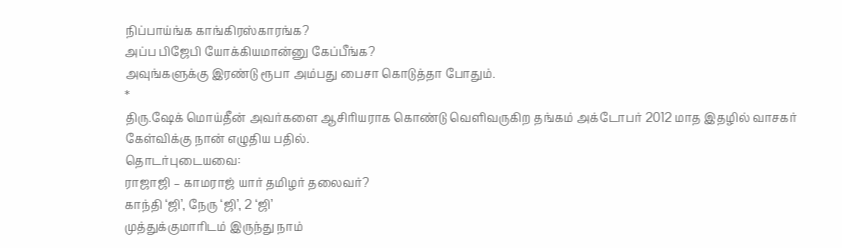நிப்பாய்ங்க காங்கிரஸ்காரங்க?
அப்ப பிஜேபி யோக்கியமான்னு கேப்பீங்க?
அவுங்களுக்கு இரண்டு ரூபா அம்பது பைசா கொடுத்தா போதும்.
*
திரு.ஷேக் மொய்தீன் அவர்களை ஆசிரியராக கொண்டு வெளிவருகிற தங்கம் அக்டோபர் 2012 மாத இதழில் வாசகர் கேள்விக்கு நான் எழுதிய பதில்.
தொடர்புடையவை:
ராஜாஜி – காமராஜ் யார் தமிழர் தலைவர்?
காந்தி ‘ஜி’, நேரு ‘ஜி’, 2 ‘ஜி’
முத்துக்குமாரிடம் இருந்து நாம்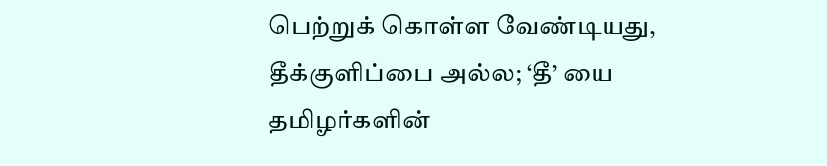பெற்றுக் கொள்ள வேண்டியது, தீக்குளிப்பை அல்ல; ‘தீ’ யை
தமிழர்களின்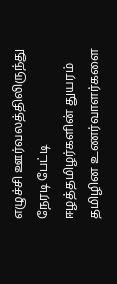எழுச்சி ஊர்வலத்திலிருந்து நேரடி பேட்டி
ஈழத்தமிழர்களின் துயரம் தமிழின உணர்வாளர்களை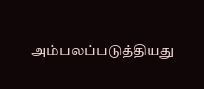அம்பலப்படுத்தியது